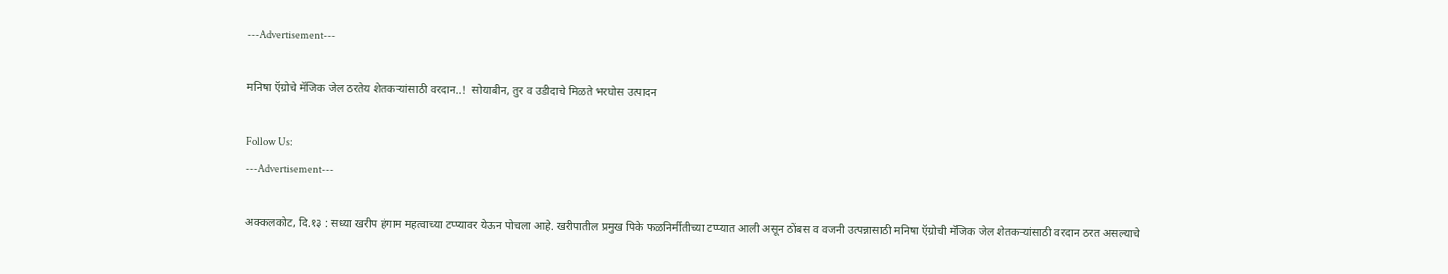---Advertisement---

मनिषा ऍग्रोचे मॅजिक जेल ठरतेय शेतकऱ्यांसाठी वरदान..!  सोयाबीन, तुर व उडीदाचे मिळते भरघोस उत्पादन

Follow Us:
---Advertisement---

अक्कलकोट, दि.१३ : सध्या खरीप हंगाम महत्वाच्या टप्प्यावर येऊन पोचला आहे. खरीपातील प्रमुख पिके फळनिर्मीतीच्या टप्प्यात आली असून ठोंबस व वजनी उत्पन्नासाठी मनिषा ऍग्रोची मॅजिक जेल शेतकऱ्यांसाठी वरदान ठरत असल्याचे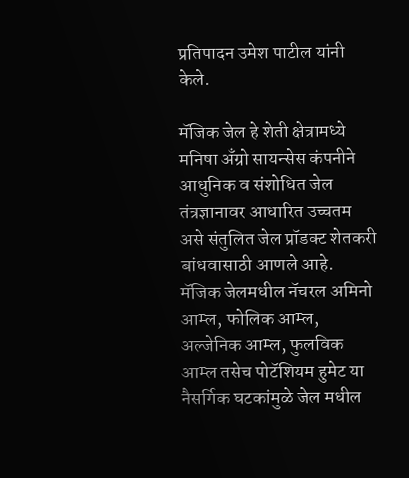प्रतिपादन उमेश पाटील यांनी केले.

मॅजिक जेल हे शेती क्षेत्रामध्ये मनिषा अँग्रो सायन्सेस कंपनीने आधुनिक व संशोधित जेल तंत्रज्ञानावर आधारित उच्चतम असे संतुलित जेल प्रॉडक्ट शेतकरी बांधवासाठी आणले आहे.  मॅजिक जेलमधील नॅचरल अमिनो आम्ल, फोलिक आम्ल, अल्जेनिक आम्ल, फुलविक आम्ल तसेच पोटॅशियम हुमेट या नैसर्गिक घटकांमुळे जेल मधील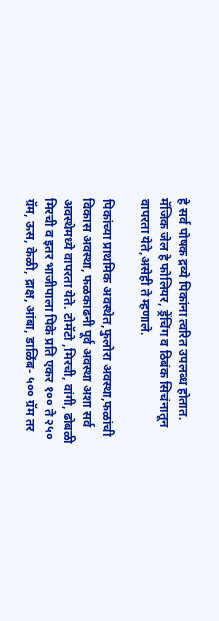हे सर्व पोषक द्रव्ये पिकांना त्वरित उपलब्ध होतात. मॅजिक जेल हे फोलियर, ड्रेंचिंग व ठिबंक सिचंनातून वापरता येते,असेही ते म्हणाले.

पिकांच्या प्राथमिक अवस्थेत,फुलोरा अवस्था,फळांची विकास अवस्था, फळकाढनी पूर्व अवस्था अशा सर्व अवस्थेमध्ये वापरता येते. टोमॅटो ,मिरची, वांगी, ढोबळी मिरची व इतर भाजीपाला पिके प्रति एकर १०० ते २५० ग्रॅम, ऊस, केळी, द्राक्ष, आंबा, डाळिंब- ५०० ग्रॅम तर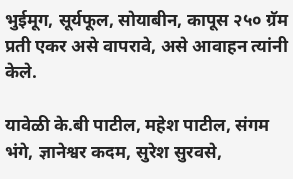भुईमूग, सूर्यफूल, सोयाबीन, कापूस २५० ग्रॅम प्रती एकर असे वापरावे, असे आवाहन त्यांनी केले.

यावेळी के.बी पाटील, महेश पाटील, संगम भंगे, ज्ञानेश्वर कदम, सुरेश सुरवसे,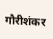गौरीशंकर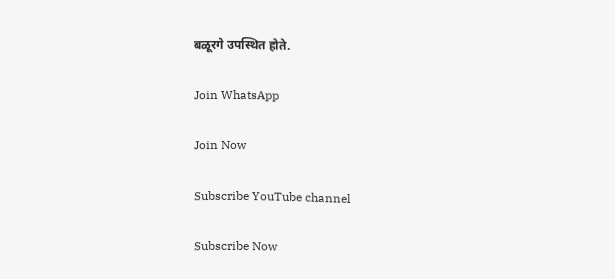बळूरगे उपस्थित होते.

Join WhatsApp

Join Now

Subscribe YouTube channel

Subscribe Now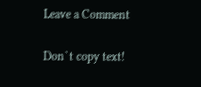Leave a Comment

Don`t copy text!